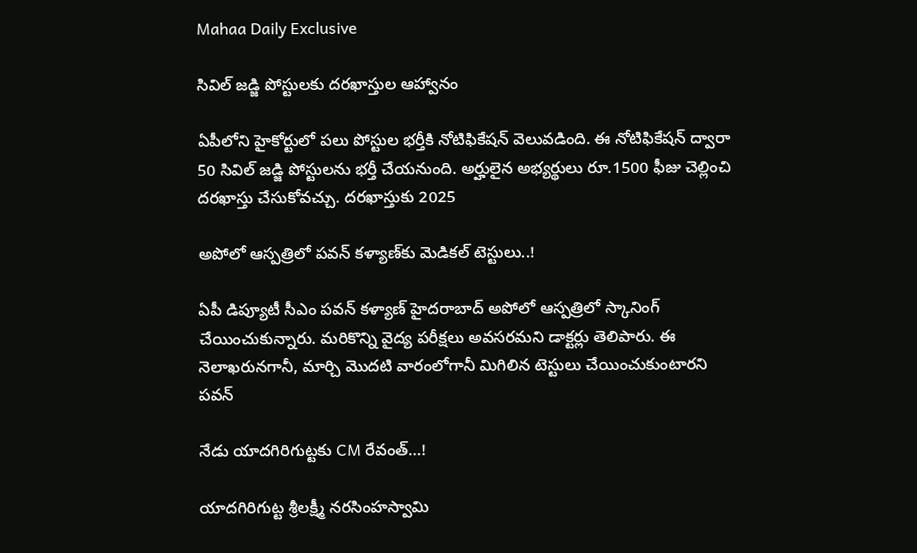Mahaa Daily Exclusive

సివిల్ జడ్జి పోస్టులకు దరఖాస్తుల ఆహ్వానం

ఏపీలోని హైకోర్టులో పలు పోస్టుల భర్తీకి నోటిఫికేషన్ వెలువడింది. ఈ నోటిఫికేషన్ ద్వారా 50 సివిల్‌ జడ్జి పోస్టులను భర్తీ చేయనుంది. అర్హులైన అభ్యర్థులు రూ.1500 ఫీజు చెల్లించి దరఖాస్తు చేసుకోవచ్చు. దరఖాస్తుకు 2025

అపోలో ఆస్పత్రిలో పవన్ కళ్యాణ్‌కు మెడికల్ టెస్టులు..!

ఏపీ డిప్యూటీ సీఎం పవన్ కళ్యాణ్ హైదరాబాద్ అపోలో ఆస్పత్రిలో స్కానింగ్ చేయించుకున్నారు. మరికొన్ని వైద్య పరీక్షలు అవసరమని డాక్టర్లు తెలిపారు. ఈ నెలాఖరునగానీ, మార్చి మొదటి వారంలోగానీ మిగిలిన టెస్టులు చేయించుకుంటారని పవన్

నేడు యాదగిరిగుట్టకు CM రేవంత్…!

యాదగిరిగుట్ట శ్రీలక్ష్మీ నరసింహస్వామి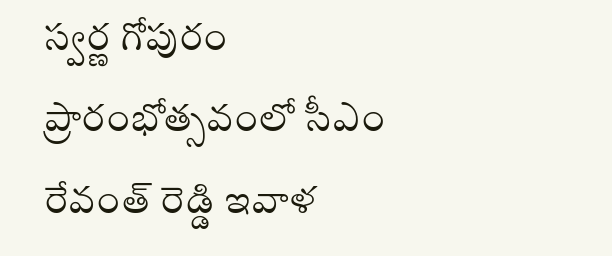స్వర్ణ గోపురం ప్రారంభోత్సవంలో సీఎం రేవంత్ రెడ్డి ఇవాళ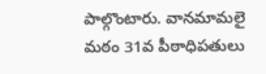పాల్గొంటారు. వానమామలై మఠం 31వ పీఠాధిపతులు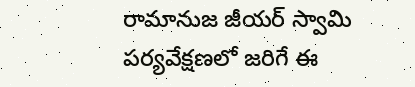రామానుజ జీయర్ స్వామి పర్యవేక్షణలో జరిగే ఈ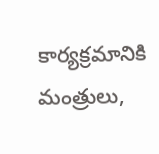కార్యక్రమానికి మంత్రులు,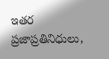ఇతర ప్రజాప్రతినిధులు,